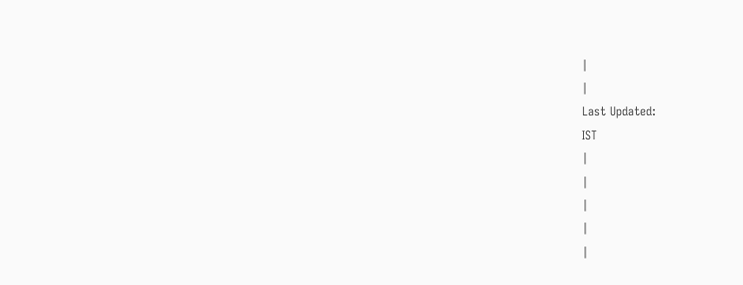|
|
Last Updated:
IST
|
|
|
|
|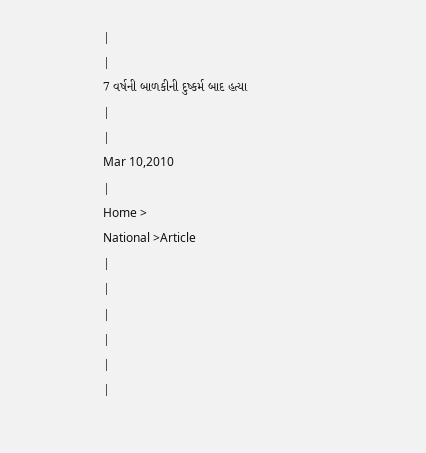|
|
7 વર્ષની બાળકીની દુષ્કર્મ બાદ હત્યા
|
|
Mar 10,2010
|
Home >
National >Article
|
|
|
|
|
|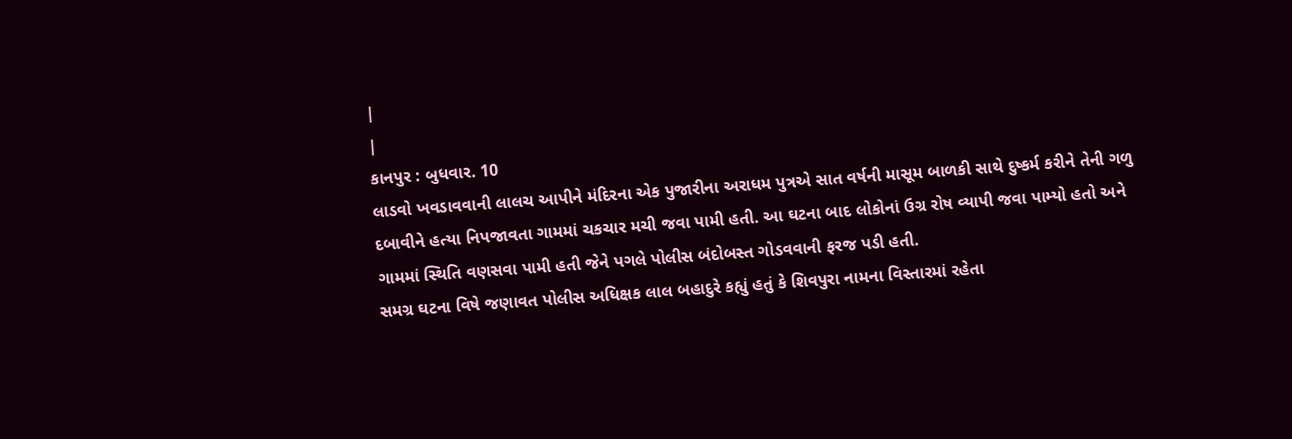|
|
કાનપુર : બુધવાર. 10
લાડવો ખવડાવવાની લાલચ આપીને મંદિરના એક પુજારીના અરાધમ પુત્રએ સાત વર્ષની માસૂમ બાળકી સાથે દુષ્કર્મ કરીને તેની ગળુ દબાવીને હત્યા નિપજાવતા ગામમાં ચકચાર મચી જવા પામી હતી. આ ઘટના બાદ લોકોનાં ઉગ્ર રોષ વ્યાપી જવા પામ્યો હતો અને ગામમાં સ્થિતિ વણસવા પામી હતી જેને પગલે પોલીસ બંદોબસ્ત ગોડવવાની ફરજ પડી હતી.
સમગ્ર ઘટના વિષે જણાવત પોલીસ અધિક્ષક લાલ બહાદુરે કહ્યું હતું કે શિવપુરા નામના વિસ્તારમાં રહેતા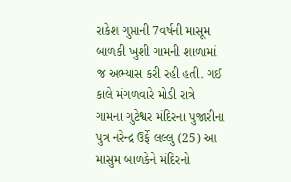રાકેશ ગુપ્તાની 7વર્ષની માસૂમ બાળકી ખુશી ગામની શાળામાં જ અભ્યાસ કરી રહી હતી. ગઈ કાલે મંગળવારે મોડી રાત્રે ગામના ગુટેશ્વર મંદિરના પુજારીના પુત્ર નરેન્દ્ર ઉર્ફે લલ્લુ (25) આ માસુમ બાળકેને મંદિરનો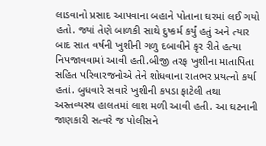લાડવાનો પ્રસાદ આપવાના બહાને પોતાના ઘરમાં લઈ ગયો હતો. જ્યાં તેણે બાળકી સાથે દુષ્કર્મ કર્યું હતું અને ત્યાર બાદ સાત વર્ષની ખુશીની ગળુ દબાવીને કૃર રીતે હત્યા નિપજાવવામાં આવી હતી.બીજી તરફ ખુશીના માતાપિતા સહિત પરિવારજનોએ તેને શોધવાના રાતભર પ્રયત્નો કર્યા હતાં. બુધવારે સવારે ખુશીની કપડા ફાટેલી તથા અસ્તવ્યસ્થ હાલતમાં લાશ મળી આવી હતી. આ ઘટનાની જાણકારી સત્વરે જ પોલીસને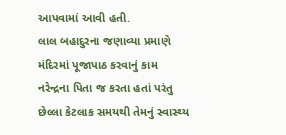આપવામાં આવી હતી.
લાલ બહાદુરના જણાવ્યા પ્રમાણે મંદિરમાં પૂજાપાઠ કરવાનું કામ નરેન્દ્રના પિતા જ કરતા હતાં પરંતુ છેલ્લા કેટલાક સમયથી તેમનું સ્વાસ્થ્ય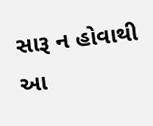સારૂ ન હોવાથી આ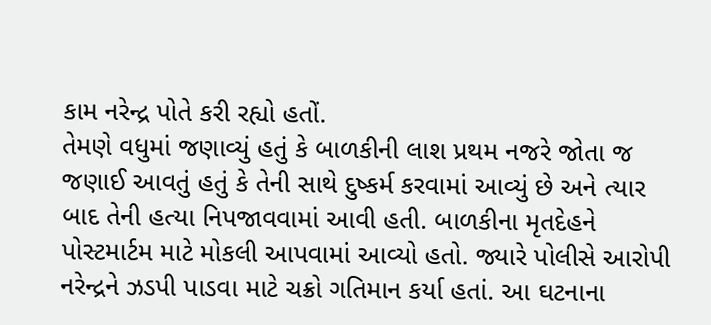કામ નરેન્દ્ર પોતે કરી રહ્યો હતોં.
તેમણે વધુમાં જણાવ્યું હતું કે બાળકીની લાશ પ્રથમ નજરે જોતા જ જણાઈ આવતું હતું કે તેની સાથે દુષ્કર્મ કરવામાં આવ્યું છે અને ત્યાર બાદ તેની હત્યા નિપજાવવામાં આવી હતી. બાળકીના મૃતદેહને પોસ્ટમાર્ટમ માટે મોકલી આપવામાં આવ્યો હતો. જ્યારે પોલીસે આરોપી નરેન્દ્રને ઝડપી પાડવા માટે ચક્રો ગતિમાન કર્યા હતાં. આ ઘટનાના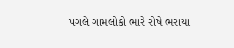પગલે ગામલોકો ભારે રોષે ભરાયા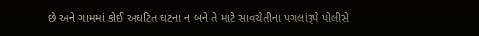છે અને ગામમાં કોઈ અઘટિત ઘટના ન બને તે માટે સાવચેતીના પગલાંરૂપે પોલીસે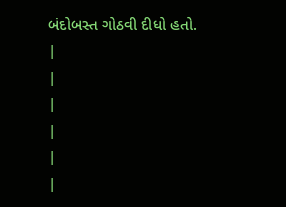બંદોબસ્ત ગોઠવી દીધો હતો.
|
|
|
|
|
|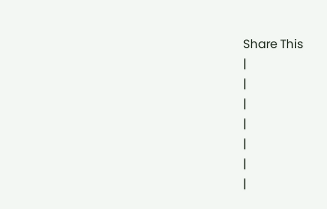Share This
|
|
|
|
|
|
|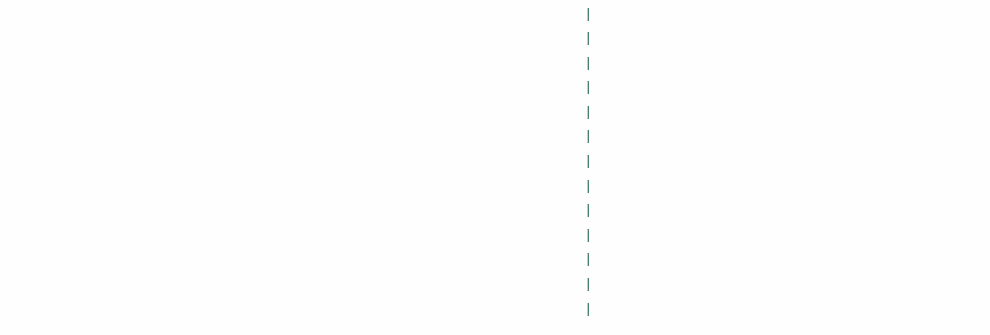|
|
|
|
|
|
|
|
|
|
|
|
|